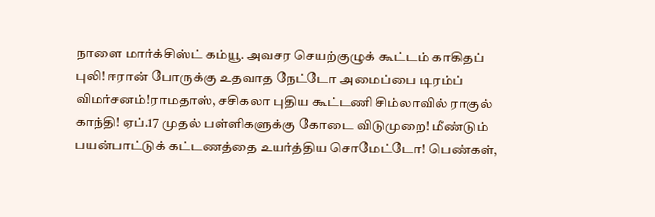நாளை மார்க்சிஸ்ட் கம்யூ. அவசர செயற்குழுக் கூட்டம் காகிதப் புலி! ஈரான் போருக்கு உதவாத நேட்டோ அமைப்பை டிரம்ப் விமர்சனம்!ராமதாஸ், சசிகலா புதிய கூட்டணி சிம்லாவில் ராகுல் காந்தி! ஏப்.17 முதல் பள்ளிகளுக்கு கோடை விடுமுறை! மீண்டும் பயன்பாட்டுக் கட்டணத்தை உயர்த்திய சொமேட்டோ! பெண்கள்,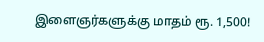இளைஞர்களுக்கு மாதம் ரூ. 1,500!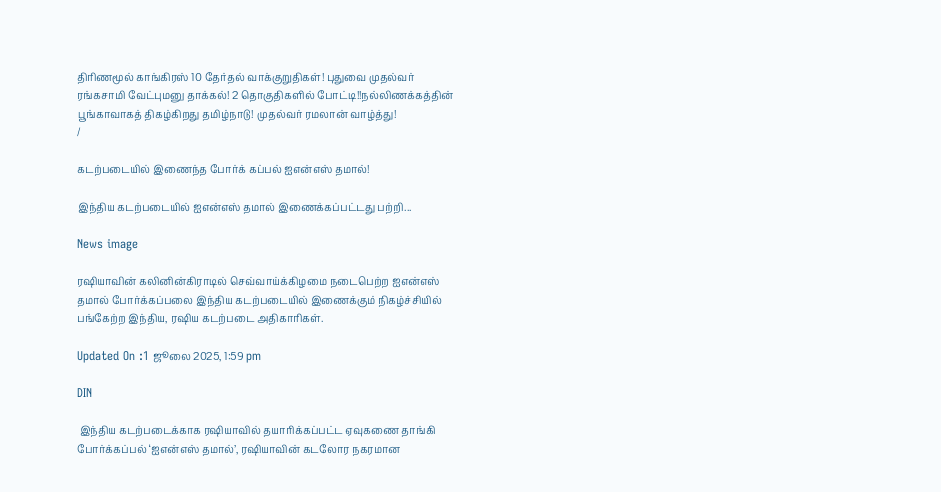திரிணமூல் காங்கிரஸ் 10 தேர்தல் வாக்குறுதிகள்! புதுவை முதல்வர் ரங்கசாமி வேட்புமனு தாக்கல்! 2 தொகுதிகளில் போட்டி!!நல்லிணக்கத்தின் பூங்காவாகத் திகழ்கிறது தமிழ்நாடு! முதல்வர் ரமலான் வாழ்த்து!
/

கடற்படையில் இணைந்த போர்க் கப்பல் ஐஎன்எஸ் தமால்!

இந்திய கடற்படையில் ஐஎன்எஸ் தமால் இணைக்கப்பட்டது பற்றி...

News image

ரஷியாவின் கலினின்கிராடில் செவ்வாய்க்கிழமை நடைபெற்ற ஐஎன்எஸ் தமால் போர்க்கப்பலை இந்திய கடற்படையில் இணைக்கும் நிகழ்ச்சியில் பங்கேற்ற இந்திய, ரஷிய கடற்படை அதிகாரிகள்.

Updated On :1 ஜூலை 2025, 1:59 pm

DIN

 இந்திய கடற்படைக்காக ரஷியாவில் தயாரிக்கப்பட்ட ஏவுகணை தாங்கி போர்க்கப்பல் ‘ஐஎன்எஸ் தமால்’, ரஷியாவின் கடலோர நகரமான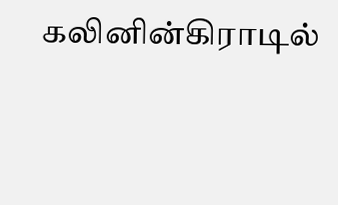கலினின்கிராடில்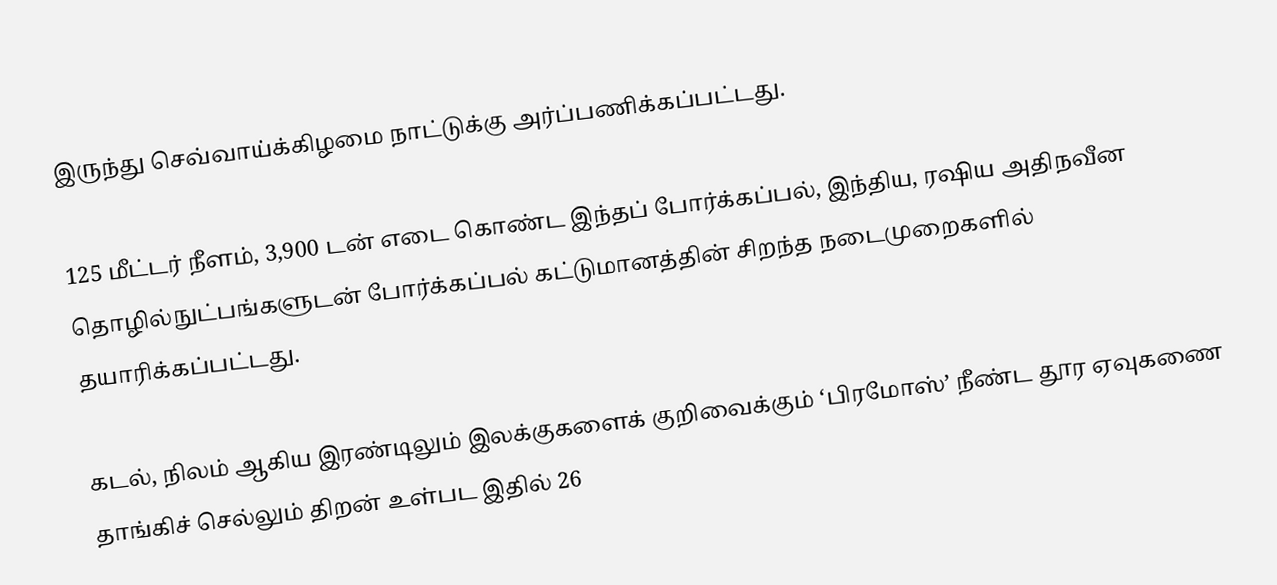இருந்து செவ்வாய்க்கிழமை நாட்டுக்கு அர்ப்பணிக்கப்பட்டது.

125 மீட்டர் நீளம், 3,900 டன் எடை கொண்ட இந்தப் போர்க்கப்பல், இந்திய, ரஷிய அதிநவீன தொழில்நுட்பங்களுடன் போர்க்கப்பல் கட்டுமானத்தின் சிறந்த நடைமுறைகளில் தயாரிக்கப்பட்டது.

கடல், நிலம் ஆகிய இரண்டிலும் இலக்குகளைக் குறிவைக்கும் ‘பிரமோஸ்’ நீண்ட தூர ஏவுகணை தாங்கிச் செல்லும் திறன் உள்பட இதில் 26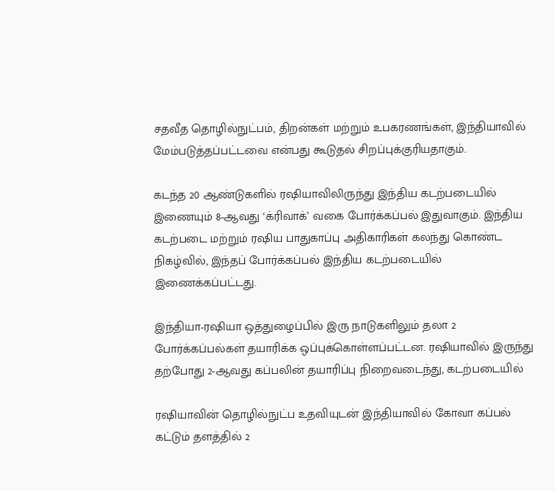சதவீத தொழில்நுட்பம், திறன்கள் மற்றும் உபகரணங்கள், இந்தியாவில் மேம்படுத்தப்பட்டவை என்பது கூடுதல் சிறப்புக்குரியதாகும்.

கடந்த 20 ஆண்டுகளில் ரஷியாவிலிருந்து இந்திய கடற்படையில் இணையும் 8-ஆவது ‘க்ரிவாக்’ வகை போர்க்கப்பல் இதுவாகும். இந்திய கடற்படை மற்றும் ரஷிய பாதுகாப்பு அதிகாரிகள் கலந்து கொண்ட நிகழ்வில், இந்தப் போர்க்கப்பல் இந்திய கடற்படையில் இணைக்கப்பட்டது.

இந்தியா-ரஷியா ஒத்துழைப்பில் இரு நாடுகளிலும் தலா 2 போர்க்கப்பல்கள் தயாரிக்க ஒப்புக்கொள்ளப்பட்டன. ரஷியாவில் இருந்து தற்போது 2-ஆவது கப்பலின் தயாரிப்பு நிறைவடைந்து, கடற்படையில்

ரஷியாவின் தொழில்நுட்ப உதவியுடன் இந்தியாவில் கோவா கப்பல் கட்டும் தளத்தில் 2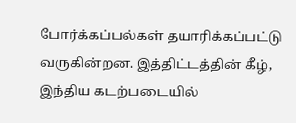போர்க்கப்பல்கள் தயாரிக்கப்பட்டு வருகின்றன. இத்திட்டத்தின் கீழ், இந்திய கடற்படையில்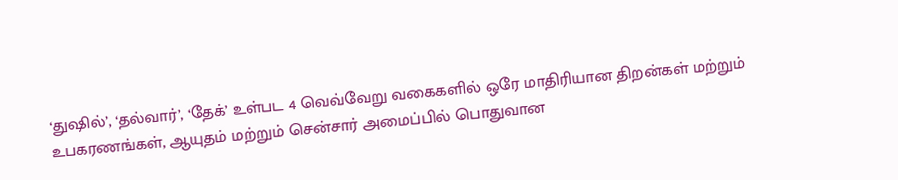‘துஷில்’, ‘தல்வார்’, ‘தேக்’ உள்பட 4 வெவ்வேறு வகைகளில் ஒரே மாதிரியான திறன்கள் மற்றும் உபகரணங்கள், ஆயுதம் மற்றும் சென்சார் அமைப்பில் பொதுவான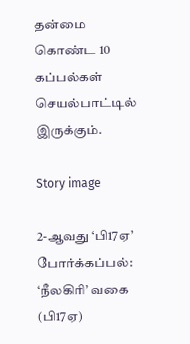தன்மை கொண்ட 10 கப்பல்கள் செயல்பாட்டில் இருக்கும்.

Story image

2-ஆவது ‘பி17ஏ’ போர்க்கப்பல்: ‘நீலகிரி’ வகை (பி17ஏ)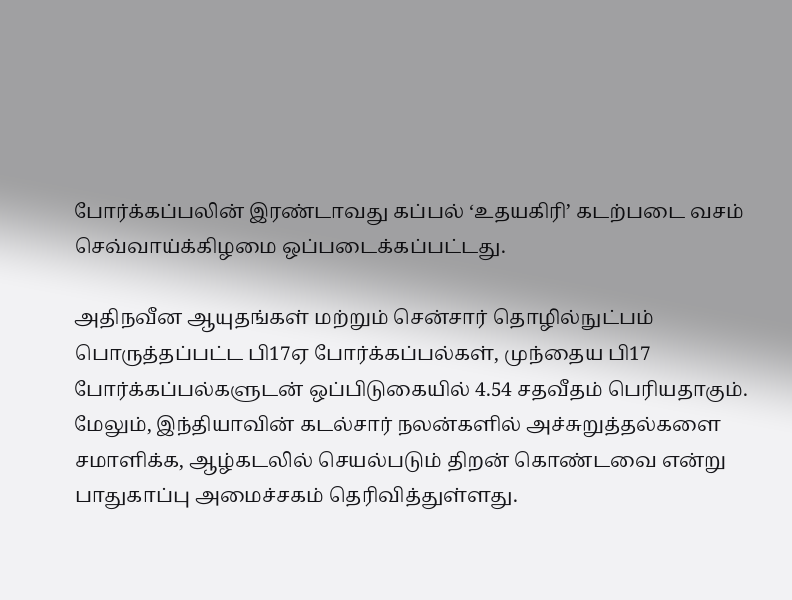போர்க்கப்பலின் இரண்டாவது கப்பல் ‘உதயகிரி’ கடற்படை வசம் செவ்வாய்க்கிழமை ஒப்படைக்கப்பட்டது.

அதிநவீன ஆயுதங்கள் மற்றும் சென்சார் தொழில்நுட்பம் பொருத்தப்பட்ட பி17ஏ போர்க்கப்பல்கள், முந்தைய பி17 போர்க்கப்பல்களுடன் ஒப்பிடுகையில் 4.54 சதவீதம் பெரியதாகும். மேலும், இந்தியாவின் கடல்சார் நலன்களில் அச்சுறுத்தல்களை சமாளிக்க, ஆழ்கடலில் செயல்படும் திறன் கொண்டவை என்று பாதுகாப்பு அமைச்சகம் தெரிவித்துள்ளது.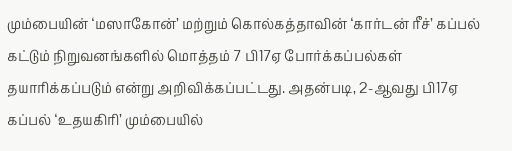மும்பையின் ‘மஸாகோன்’ மற்றும் கொல்கத்தாவின் ‘கார்டன் ரீச்’ கப்பல் கட்டும் நிறுவனங்களில் மொத்தம் 7 பி17ஏ போர்க்கப்பல்கள் தயாரிக்கப்படும் என்று அறிவிக்கப்பட்டது. அதன்படி, 2-ஆவது பி17ஏ கப்பல் ‘உதயகிரி’ மும்பையில்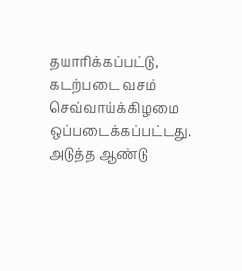தயாரிக்கப்பட்டு, கடற்படை வசம் செவ்வாய்க்கிழமை ஒப்படைக்கப்பட்டது. அடுத்த ஆண்டு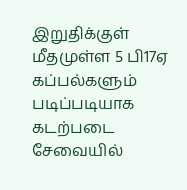இறுதிக்குள் மீதமுள்ள 5 பி17ஏ கப்பல்களும் படிப்படியாக கடற்படை சேவையில்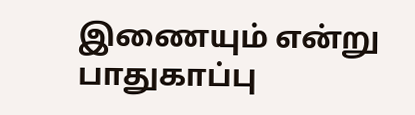இணையும் என்று பாதுகாப்பு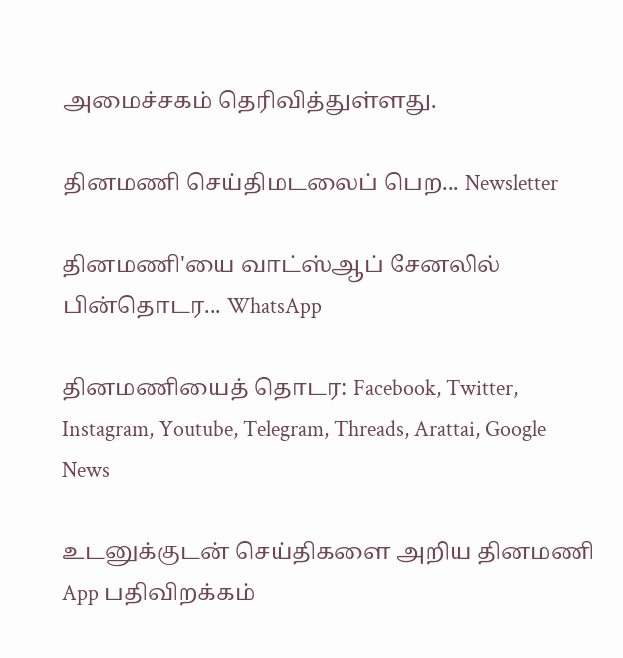அமைச்சகம் தெரிவித்துள்ளது.

தினமணி செய்திமடலைப் பெற... Newsletter

தினமணி'யை வாட்ஸ்ஆப் சேனலில் பின்தொடர... WhatsApp

தினமணியைத் தொடர: Facebook, Twitter, Instagram, Youtube, Telegram, Threads, Arattai, Google News

உடனுக்குடன் செய்திகளை அறிய தினமணி App பதிவிறக்கம்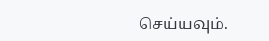செய்யவும்.